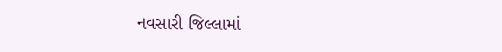નવસારી જિલ્લામાં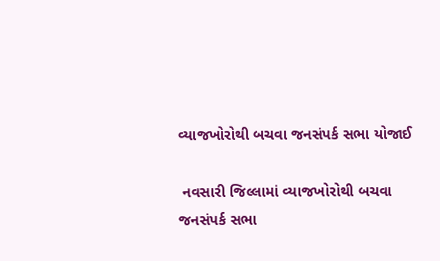વ્યાજખોરોથી બચવા જનસંપર્ક સભા યોજાઈ

 નવસારી જિલ્લામાં વ્યાજખોરોથી બચવા જનસંપર્ક સભા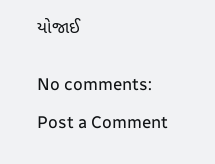યોજાઈ


No comments:

Post a Comment